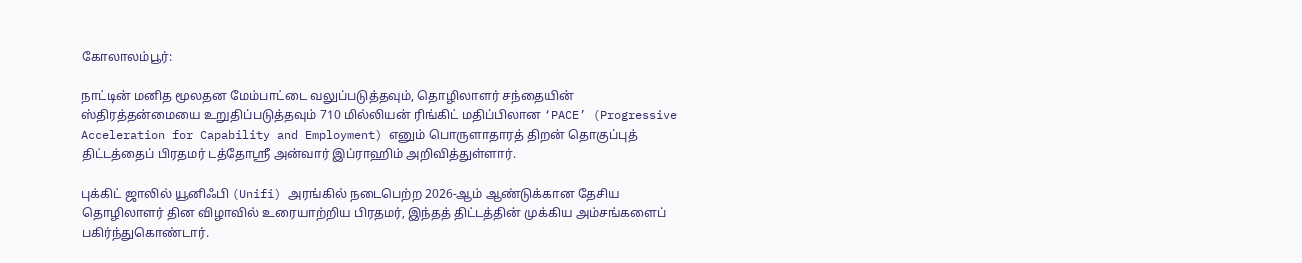கோலாலம்பூர்:

நாட்டின் மனித மூலதன மேம்பாட்டை வலுப்படுத்தவும், தொழிலாளர் சந்தையின் ஸ்திரத்தன்மையை உறுதிப்படுத்தவும் 710 மில்லியன் ரிங்கிட் மதிப்பிலான ‘PACE’ (Progressive Acceleration for Capability and Employment) எனும் பொருளாதாரத் திறன் தொகுப்புத் திட்டத்தைப் பிரதமர் டத்தோஸ்ரீ அன்வார் இப்ராஹிம் அறிவித்துள்ளார்.

புக்கிட் ஜாலில் யூனிஃபி (Unifi) அரங்கில் நடைபெற்ற 2026-ஆம் ஆண்டுக்கான தேசிய தொழிலாளர் தின விழாவில் உரையாற்றிய பிரதமர், இந்தத் திட்டத்தின் முக்கிய அம்சங்களைப் பகிர்ந்துகொண்டார்.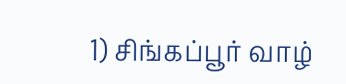1) சிங்கப்பூர் வாழ்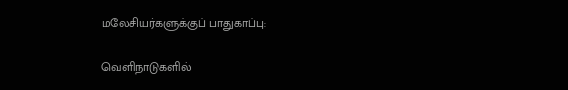மலேசியர்களுக்குப் பாதுகாப்பு:

வெளிநாடுகளில்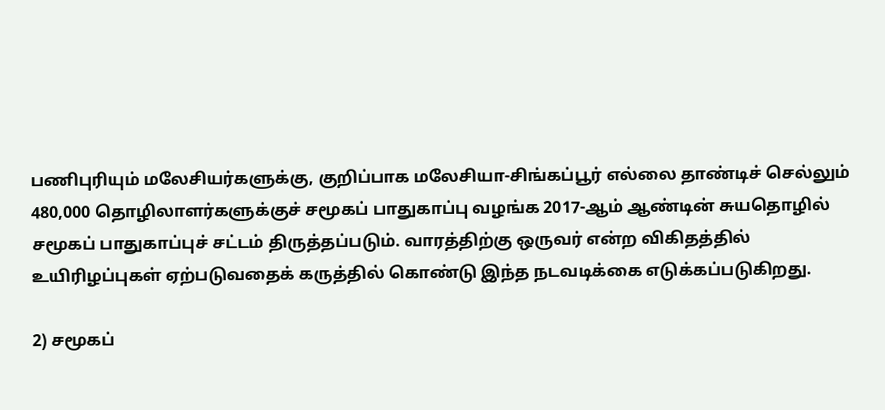பணிபுரியும் மலேசியர்களுக்கு, குறிப்பாக மலேசியா-சிங்கப்பூர் எல்லை தாண்டிச் செல்லும் 480,000 தொழிலாளர்களுக்குச் சமூகப் பாதுகாப்பு வழங்க 2017-ஆம் ஆண்டின் சுயதொழில் சமூகப் பாதுகாப்புச் சட்டம் திருத்தப்படும். வாரத்திற்கு ஒருவர் என்ற விகிதத்தில் உயிரிழப்புகள் ஏற்படுவதைக் கருத்தில் கொண்டு இந்த நடவடிக்கை எடுக்கப்படுகிறது.

2) சமூகப்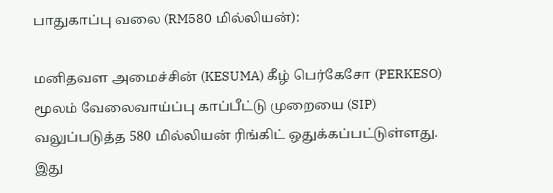பாதுகாப்பு வலை (RM580 மில்லியன்):

மனிதவள அமைச்சின் (KESUMA) கீழ் பெர்கேசோ (PERKESO) மூலம் வேலைவாய்ப்பு காப்பீட்டு முறையை (SIP) வலுப்படுத்த 580 மில்லியன் ரிங்கிட் ஒதுக்கப்பட்டுள்ளது. இது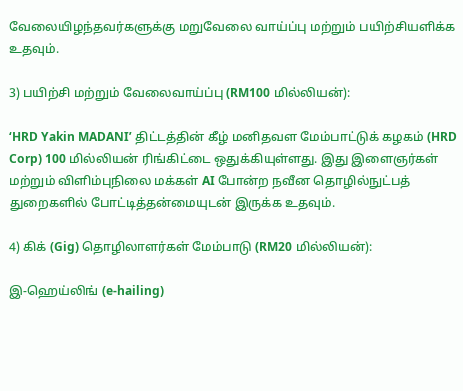வேலையிழந்தவர்களுக்கு மறுவேலை வாய்ப்பு மற்றும் பயிற்சியளிக்க உதவும்.

3) பயிற்சி மற்றும் வேலைவாய்ப்பு (RM100 மில்லியன்):

‘HRD Yakin MADANI’ திட்டத்தின் கீழ் மனிதவள மேம்பாட்டுக் கழகம் (HRD Corp) 100 மில்லியன் ரிங்கிட்டை ஒதுக்கியுள்ளது. இது இளைஞர்கள் மற்றும் விளிம்புநிலை மக்கள் AI போன்ற நவீன தொழில்நுட்பத் துறைகளில் போட்டித்தன்மையுடன் இருக்க உதவும்.

4) கிக் (Gig) தொழிலாளர்கள் மேம்பாடு (RM20 மில்லியன்):

இ-ஹெய்லிங் (e-hailing)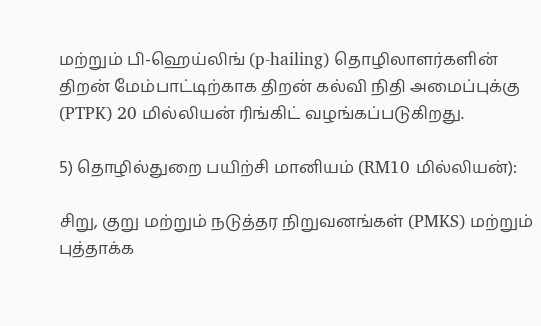மற்றும் பி-ஹெய்லிங் (p-hailing) தொழிலாளர்களின் திறன் மேம்பாட்டிற்காக திறன் கல்வி நிதி அமைப்புக்கு (PTPK) 20 மில்லியன் ரிங்கிட் வழங்கப்படுகிறது.

5) தொழில்துறை பயிற்சி மானியம் (RM10 மில்லியன்):

சிறு, குறு மற்றும் நடுத்தர நிறுவனங்கள் (PMKS) மற்றும் புத்தாக்க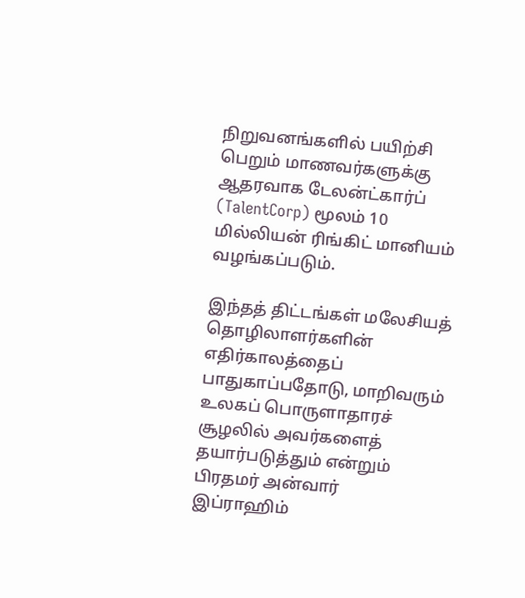நிறுவனங்களில் பயிற்சி பெறும் மாணவர்களுக்கு ஆதரவாக டேலன்ட்கார்ப் (TalentCorp) மூலம் 10 மில்லியன் ரிங்கிட் மானியம் வழங்கப்படும்.

இந்தத் திட்டங்கள் மலேசியத் தொழிலாளர்களின் எதிர்காலத்தைப் பாதுகாப்பதோடு, மாறிவரும் உலகப் பொருளாதாரச் சூழலில் அவர்களைத் தயார்படுத்தும் என்றும் பிரதமர் அன்வார் இப்ராஹிம்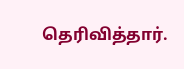தெரிவித்தார்.